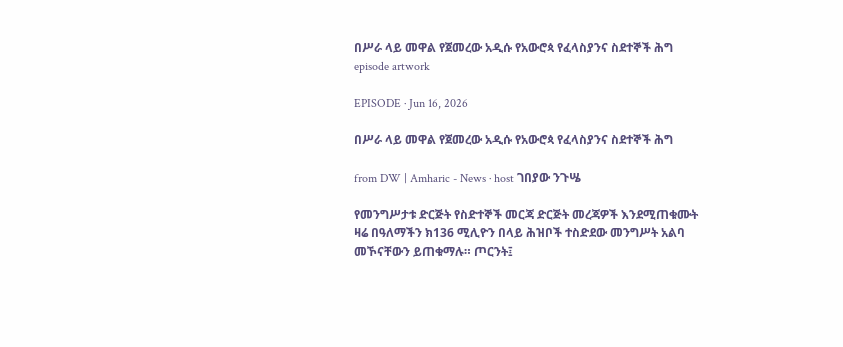በሥራ ላይ መዋል የጀመረው አዲሱ የአውሮጳ የፈላስያንና ስደተኞች ሕግ episode artwork

EPISODE · Jun 16, 2026

በሥራ ላይ መዋል የጀመረው አዲሱ የአውሮጳ የፈላስያንና ስደተኞች ሕግ

from DW | Amharic - News · host ገበያው ንጉሤ

የመንግሥታቱ ድርጅት የስድተኞች መርጃ ድርጅት መረጃዎች እንደሚጠቁሙት ዛሬ በዓለማችን ክ136 ሚሊዮን በላይ ሕዝቦች ተስድደው መንግሥት አልባ መኾናቸውን ይጠቁማሉ። ጦርንት፤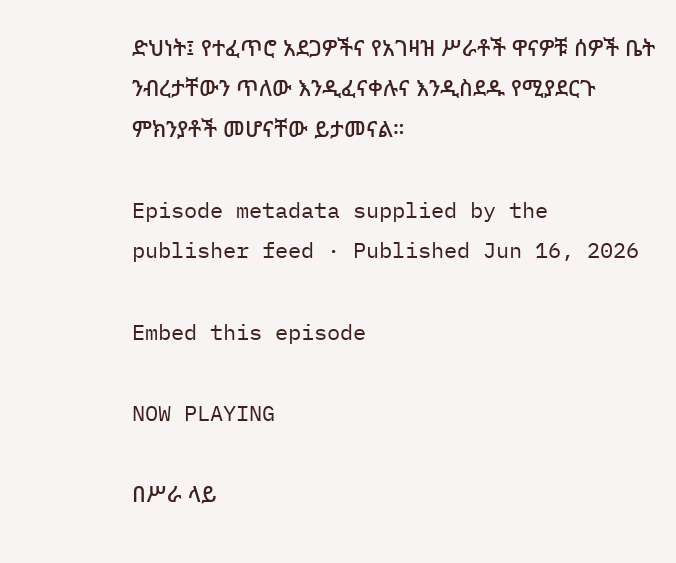ድህነት፤ የተፈጥሮ አደጋዎችና የአገዛዝ ሥራቶች ዋናዎቹ ሰዎች ቤት ንብረታቸውን ጥለው እንዲፈናቀሉና እንዲስደዱ የሚያደርጉ ምክንያቶች መሆናቸው ይታመናል።

Episode metadata supplied by the publisher feed · Published Jun 16, 2026

Embed this episode

NOW PLAYING

በሥራ ላይ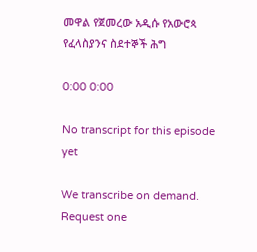መዋል የጀመረው አዲሱ የአውሮጳ የፈላስያንና ስደተኞች ሕግ

0:00 0:00

No transcript for this episode yet

We transcribe on demand. Request one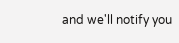and we'll notify you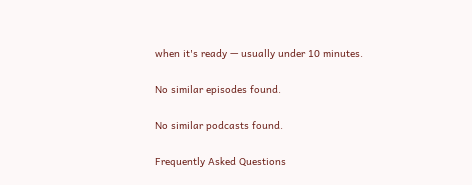when it's ready — usually under 10 minutes.

No similar episodes found.

No similar podcasts found.

Frequently Asked Questions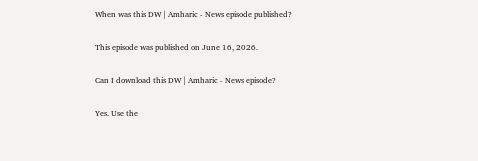When was this DW | Amharic - News episode published?

This episode was published on June 16, 2026.

Can I download this DW | Amharic - News episode?

Yes. Use the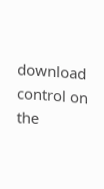download control on the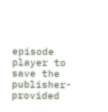episode player to save the publisher-provided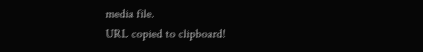media file.
URL copied to clipboard!